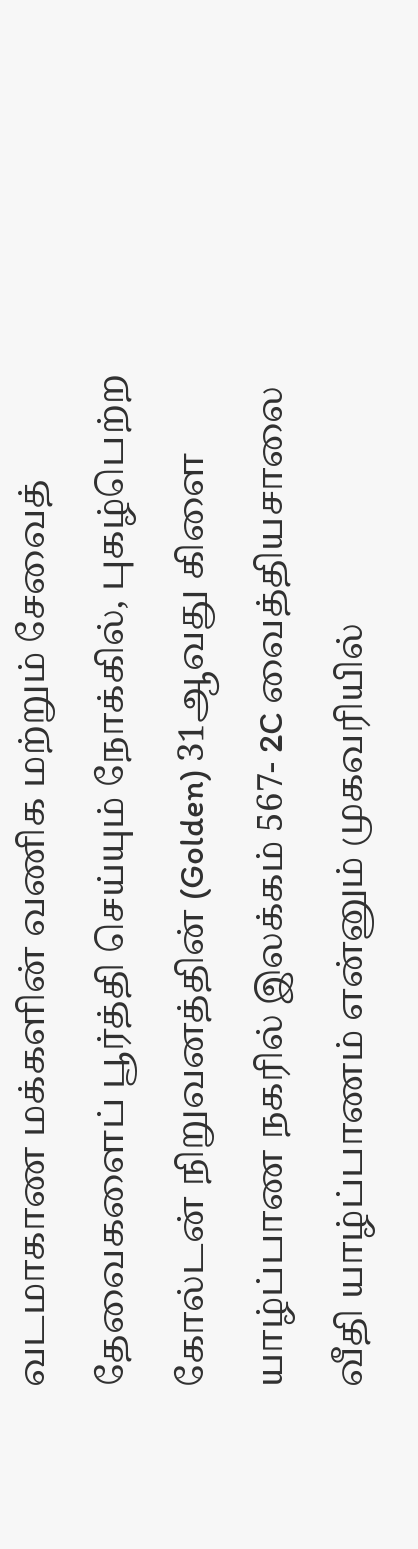வடமாகாண மக்களின் வணிக மற்றும் சேவைத் தேவைகளைப் பூர்த்தி செய்யும் நோக்கில், புகழ்பெற்ற கோல்டன் நிறுவனத்தின் (Golden) 31ஆவது கிளை யாழ்ப்பாண நகரில் இலக்கம் 567- 2C வைத்தியசாலை வீதி யாழ்ப்பாணம் என்னும் முகவரியில்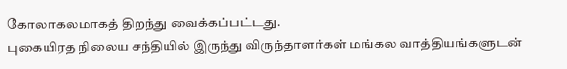கோலாகலமாகத் திறந்து வைக்கப்பட்டது.
புகையிரத நிலைய சந்தியில் இருந்து விருந்தாளர்கள் மங்கல வாத்தியங்களுடன்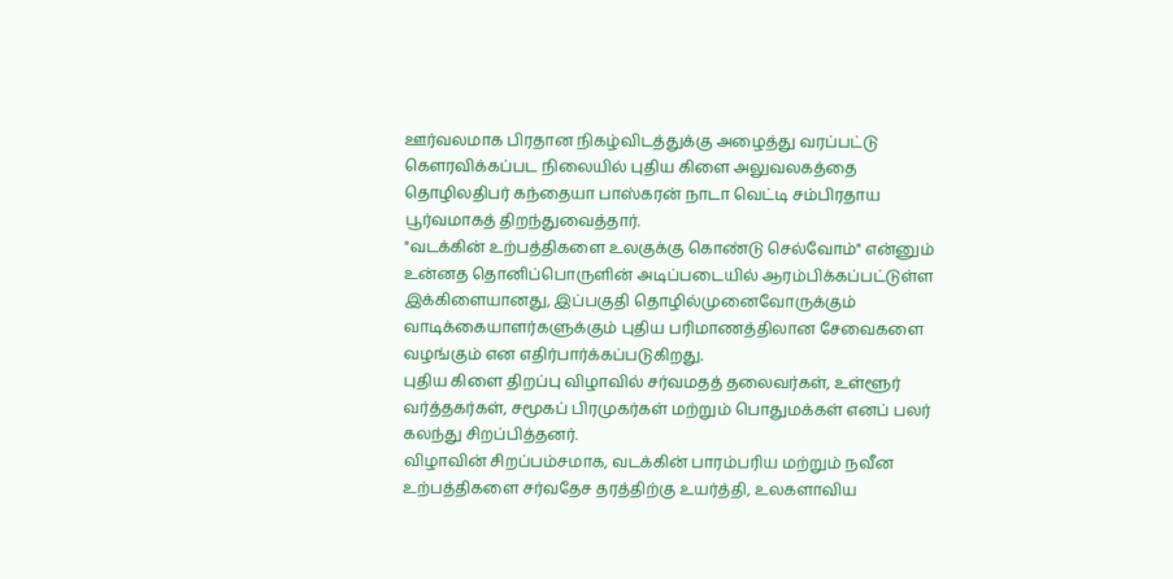ஊர்வலமாக பிரதான நிகழ்விடத்துக்கு அழைத்து வரப்பட்டு கௌரவிக்கப்பட நிலையில் புதிய கிளை அலுவலகத்தை தொழிலதிபர் கந்தையா பாஸ்கரன் நாடா வெட்டி சம்பிரதாய பூர்வமாகத் திறந்துவைத்தார்.
"வடக்கின் உற்பத்திகளை உலகுக்கு கொண்டு செல்வோம்" என்னும் உன்னத தொனிப்பொருளின் அடிப்படையில் ஆரம்பிக்கப்பட்டுள்ள இக்கிளையானது, இப்பகுதி தொழில்முனைவோருக்கும் வாடிக்கையாளர்களுக்கும் புதிய பரிமாணத்திலான சேவைகளை வழங்கும் என எதிர்பார்க்கப்படுகிறது.
புதிய கிளை திறப்பு விழாவில் சர்வமதத் தலைவர்கள், உள்ளூர் வர்த்தகர்கள், சமூகப் பிரமுகர்கள் மற்றும் பொதுமக்கள் எனப் பலர் கலந்து சிறப்பித்தனர்.
விழாவின் சிறப்பம்சமாக, வடக்கின் பாரம்பரிய மற்றும் நவீன உற்பத்திகளை சர்வதேச தரத்திற்கு உயர்த்தி, உலகளாவிய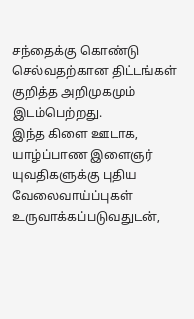சந்தைக்கு கொண்டு செல்வதற்கான திட்டங்கள் குறித்த அறிமுகமும் இடம்பெற்றது.
இந்த கிளை ஊடாக, யாழ்ப்பாண இளைஞர் யுவதிகளுக்கு புதிய வேலைவாய்ப்புகள் உருவாக்கப்படுவதுடன்,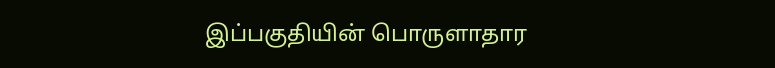இப்பகுதியின் பொருளாதார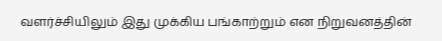வளர்ச்சியிலும் இது முக்கிய பங்காற்றும் என நிறுவனத்தின்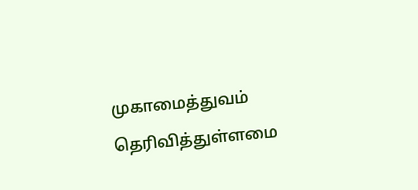முகாமைத்துவம் தெரிவித்துள்ளமை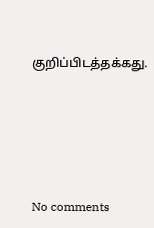குறிப்பிடத்தக்கது.








No comments